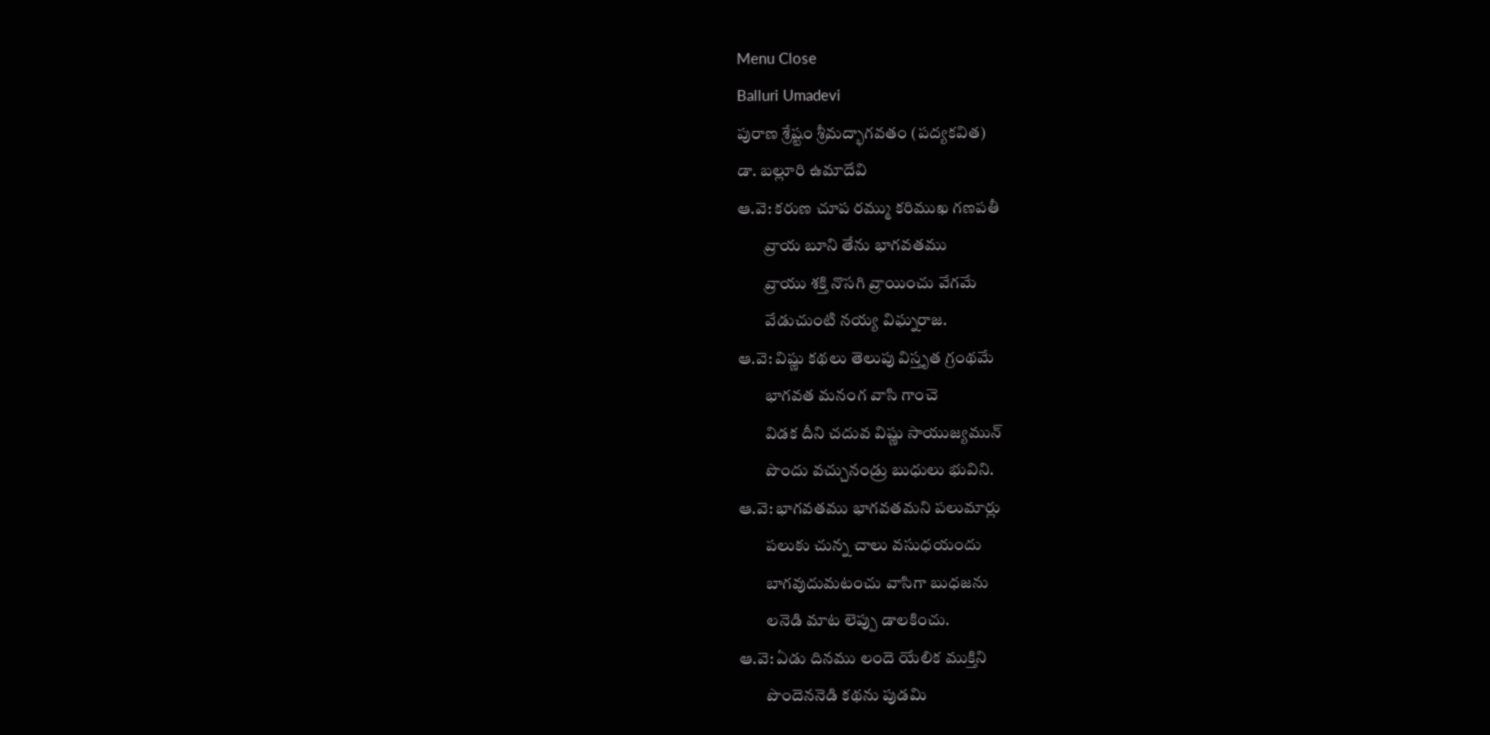Menu Close
Balluri Umadevi
పురాణ శ్రేష్టం శ్రీమద్భాగవతం (పద్యకవిత)
డా. బల్లూరి ఉమాదేవి
ఆ.వె: కరుణ చూప రమ్ము కరిముఖ గణపతీ
        వ్రాయ బూని తేను భాగవతము
        వ్రాయు శక్తి నొసగి వ్రాయించు వేగమే
        వేడుచుంటి నయ్య విఘ్నరాజ.
ఆ.వె: విష్ణు కథలు తెలుపు విస్తృత గ్రంథమే
        భాగవత మనంగ వాసి గాంచె
        విడక దీని చదువ విష్ణు సాయుజ్యమున్
        పొందు వచ్చునండ్రు బుధులు భువిని.
ఆ.వె: భాగవతము భాగవతమని పలుమార్లు
        పలుకు చున్న చాలు వసుధయందు
        బాగవుదుమటంచు వాసిగా బుధజను
        లనెడి మాట లెప్పు డాలకించు.
ఆ.వె: ఏడు దినము లందె యేలిక ముక్తిని
        పొందెననెడి కథను పుడమి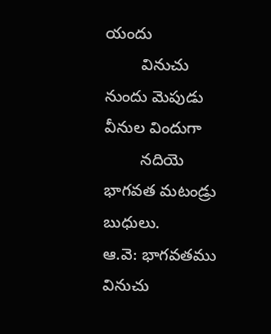యందు
        వినుచు నుందు మెపుడు వీనుల విందుగా
        నదియె భాగవత మటండ్రు బుధులు.
ఆ.వె: భాగవతము వినుచు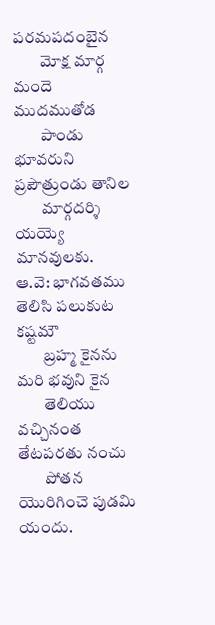పరమపదంబైన
        మోక్ష మార్గ మందె ముదముతోడ
        పాండు భూవరుని ప్రపౌత్రుండు తానిల
        మార్గదర్శి యయ్యె మానవులకు.
ఆ.వె: భాగవతము తెలిసి పలుకుట కష్టమౌ
        బ్రహ్మ కైనను మరి భవుని కైన
        తెలియు వచ్చినంత తేటపరతు నంచు
        పోతన యొరిగించె పుడమి యందు.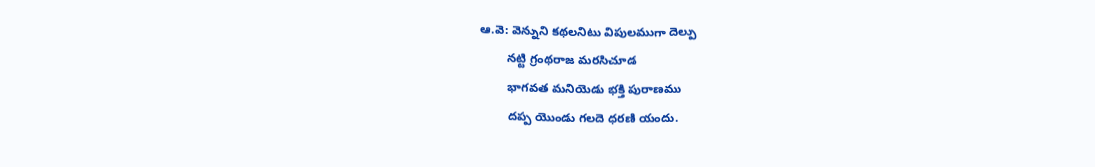ఆ.వె: వెన్నుని కథలనిటు విపులముగా దెల్పు
        నట్టి గ్రంథరాజ మరసిచూడ
        భాగవత మనియెడు భక్తి పురాణము
        దప్ప యొండు గలదె ధరణి యందు.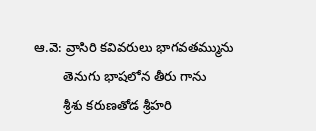ఆ.వె: వ్రాసిరి కవివరులు భాగవతమ్మును
        తెనుగు భాషలోన తీరు గాను
        శ్రీశు కరుణతోడ శ్రీహరి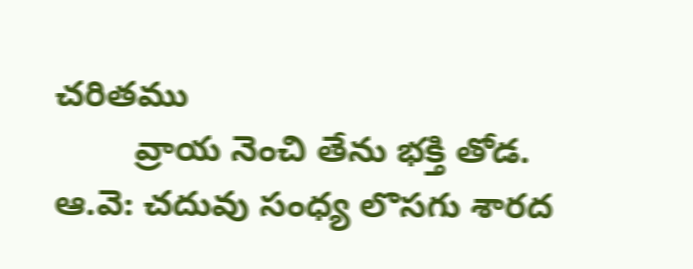చరితము
        వ్రాయ నెంచి తేను భక్తి తోడ.
ఆ.వె: చదువు సంధ్య లొసగు శారద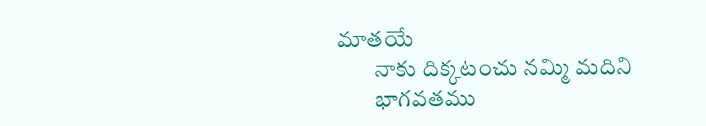మాతయే
        నాకు దిక్కటంచు నమ్మి మదిని
        భాగవతము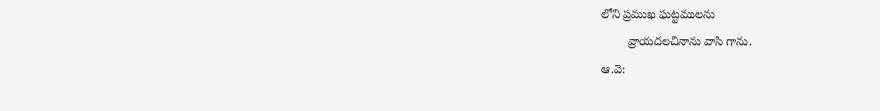లోని ప్రముఖ ఘట్టములను
        వ్రాయదలచినాను వాసి గాను.
ఆ.వె: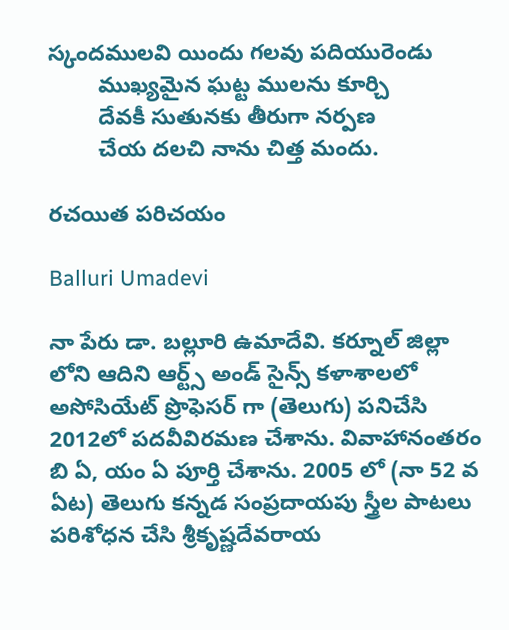స్కందములవి యిందు గలవు పదియురెండు
        ముఖ్యమైన ఘట్ట ములను కూర్చి
        దేవకీ సుతునకు తీరుగా నర్పణ
        చేయ దలచి నాను చిత్త మందు.

రచయిత పరిచయం

Balluri Umadevi

నా పేరు డా. బల్లూరి ఉమాదేవి. కర్నూల్ జిల్లా లోని ఆదిని ఆర్ట్స్ అండ్ సైన్స్ కళాశాలలో అసోసియేట్ ప్రొఫెసర్ గా (తెలుగు) పనిచేసి 2012లో పదవీవిరమణ చేశాను. వివాహానంతరం బి ఏ, యం ఏ పూర్తి చేశాను. 2005 లో (నా 52 వ ఏట) తెలుగు కన్నడ సంప్రదాయపు స్త్రీల పాటలు పరిశోధన చేసి శ్రీకృష్ణదేవరాయ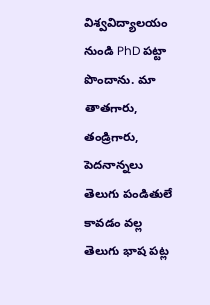విశ్వవిద్యాలయం నుండి PhD పట్టా పొందాను. మా తాతగారు, తండ్రిగారు, పెదనాన్నలు తెలుగు పండితులే కావడం వల్ల తెలుగు భాష పట్ల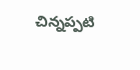చిన్నప్పటి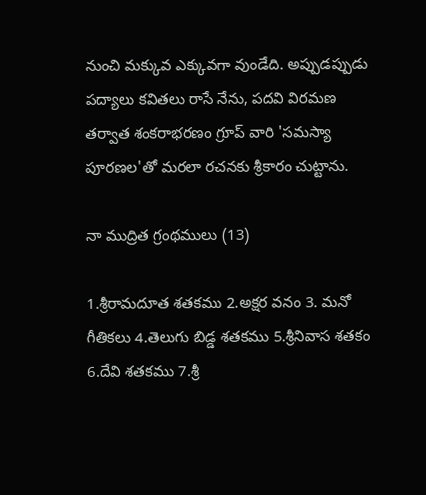నుంచి మక్కువ ఎక్కువగా వుండేది. అప్పుడప్పుడు పద్యాలు కవితలు రాసే నేను, పదవి విరమణ తర్వాత శంకరాభరణం గ్రూప్ వారి 'సమస్యా పూరణల'తో మరలా రచనకు శ్రీకారం చుట్టాను.

నా ముద్రిత గ్రంథములు (13)

1.శ్రీరామదూత శతకము 2.అక్షర వనం 3. మనో గీతికలు 4.తెలుగు బిడ్డ శతకము 5.శ్రీనివాస శతకం 6.దేవి శతకము 7.శ్రీ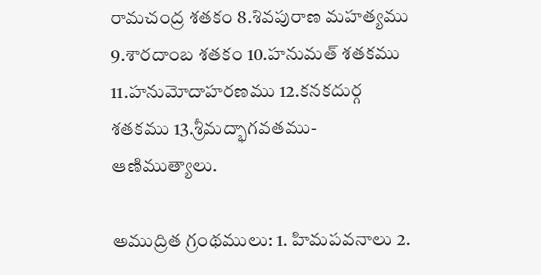రామచంద్ర శతకం 8.శివపురాణ మహత్యము 9.శారదాంబ శతకం 10.హనుమత్ శతకము 11.హనుమోదాహరణము 12.కనకదుర్గ శతకము 13.శ్రీమద్భాగవతము- ఆణిముత్యాలు.

అముద్రిత గ్రంథములు: 1. హిమపవనాలు 2.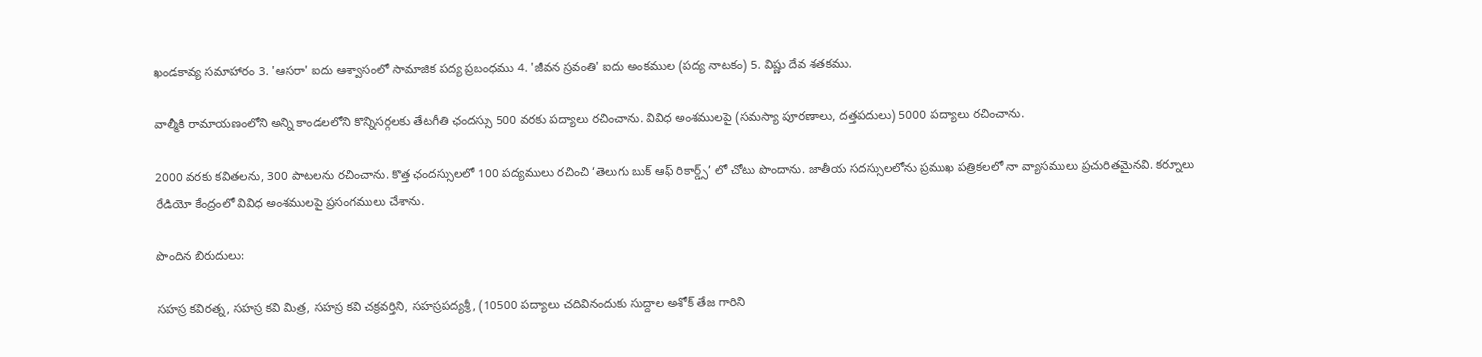ఖండకావ్య సమాహారం 3. 'ఆసరా' ఐదు ఆశ్వాసంలో సామాజిక పద్య ప్రబంధము 4. 'జీవన స్రవంతి' ఐదు అంకముల (పద్య నాటకం) 5. విష్ణు దేవ శతకము.

వాల్మీకి రామాయణంలోని అన్ని కాండలలోని కొన్నిసర్గలకు తేటగీతి ఛందస్సు 500 వరకు పద్యాలు రచించాను. వివిధ అంశములపై (సమస్యా పూరణాలు, దత్తపదులు) 5000 పద్యాలు రచించాను.

2000 వరకు కవితలను, 300 పాటలను రచించాను. కొత్త ఛందస్సులలో 100 పద్యములు రచించి ‘తెలుగు బుక్ ఆఫ్ రికార్డ్స్’ లో చోటు పొందాను. జాతీయ సదస్సులలోను ప్రముఖ పత్రికలలో నా వ్యాసములు ప్రచురితమైనవి. కర్నూలు రేడియో కేంద్రంలో వివిధ అంశములపై ప్రసంగములు చేశాను.

పొందిన బిరుదులు:

సహస్ర కవిరత్న, సహస్ర కవి మిత్ర, సహస్ర కవి చక్రవర్తిని, సహస్రపద్యశ్రీ, (10500 పద్యాలు చదివినందుకు సుద్దాల అశోక్ తేజ గారిని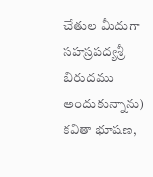చేతుల మీదుగా సహస్రపద్యశ్రీ బిరుదము అందుకున్నాను) కవితా భూషణ,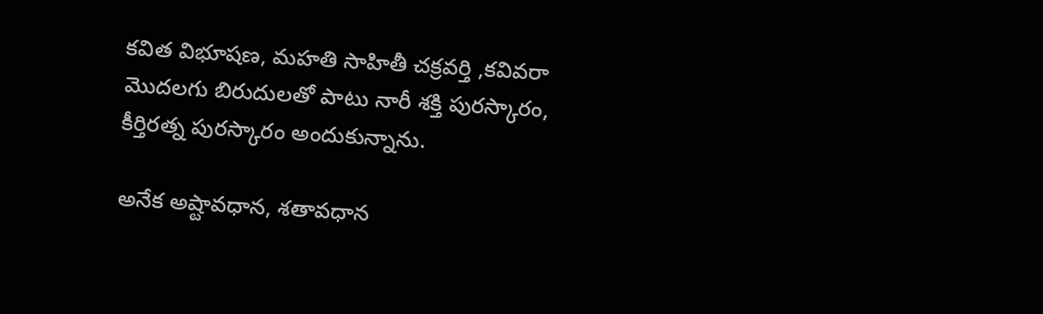కవిత విభూషణ, మహతి సాహితీ చక్రవర్తి ,కవివరా మొదలగు బిరుదులతో పాటు నారీ శక్తి పురస్కారం, కీర్తిరత్న పురస్కారం అందుకున్నాను.

అనేక అష్టావధాన, శతావధాన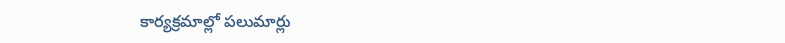కార్యక్రమాల్లో పలుమార్లు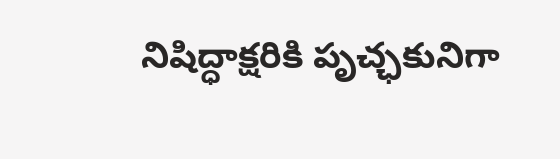నిషిద్ధాక్షరికి పృచ్ఛకునిగా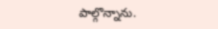పాల్గొన్నాను.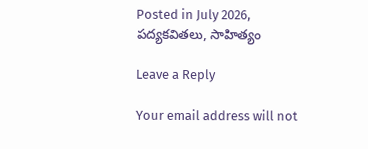Posted in July 2026, పద్యకవితలు, సాహిత్యం

Leave a Reply

Your email address will not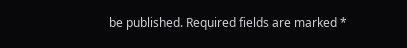be published. Required fields are marked *